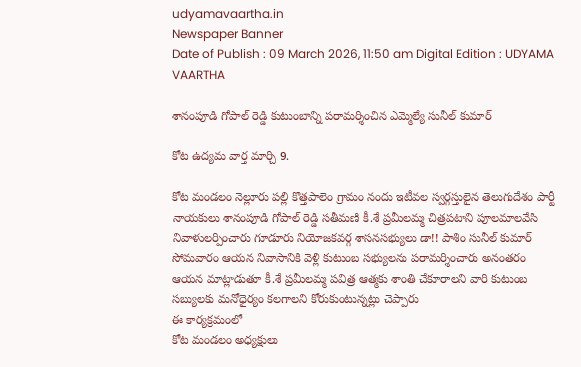udyamavaartha.in
Newspaper Banner
Date of Publish : 09 March 2026, 11:50 am Digital Edition : UDYAMA VAARTHA

శానంపూడి గోపాల్ రెడ్డి కుటుంబాన్ని పరామర్శించిన ఎమ్మెల్యే సునీల్ కుమార్

కోట ఉద్యమ వార్త మార్చి 9.

కోట మండలం నెల్లూరు పల్లి కొత్తపాలెం గ్రామం నందు ఇటీవల స్వర్గస్తులైన తెలుగుదేశం పార్టీ నాయకులు శానంపూడి గోపాల్ రెడ్డి సతీమణి కీ.శే ప్రమీలమ్మ చిత్రపటాని పూలమాలవేసి నివాళులర్పించారు గూడూరు నియోజకవర్గ శాసనసభ్యులు డా!! పాశిం సునీల్ కుమార్ సోమవారం ఆయన నివాసానికి వెళ్లి కుటుంబ సభ్యులను పరామర్శించారు అనంతరం ఆయన మాట్లాడుతూ కీ.శే ప్రమీలమ్మ పవిత్ర ఆత్మకు శాంతి చేకూరాలని వారి కుటుంబ సబ్యులకు మనోధైర్యం కలగాలని కోరుకుంటున్నట్లు చెప్పారు
ఈ కార్యక్రమంలో
కోట మండలం అధ్యక్షులు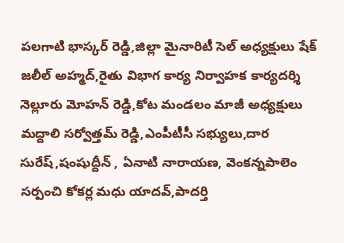పలగాటి భాస్కర్ రెడ్డి,జిల్లా మైనారిటీ సెల్ అధ్యక్షులు షేక్ జలీల్ అహ్మద్,రైతు విభాగ కార్య నిర్వాహక కార్యదర్శి నెల్లూరు మోహన్ రెడ్డి,కోట మండలం మాజీ అధ్యక్షులు మద్దాలి సర్వోత్తమ్ రెడ్డి,ఎంపీటీసీ సభ్యులు,దార సురేష్,షంషుద్దీన్ , ఏనాటి నారాయణ, వెంకన్నపాలెం సర్పంచి కోకర్ల మధు యాదవ్,పాదర్తి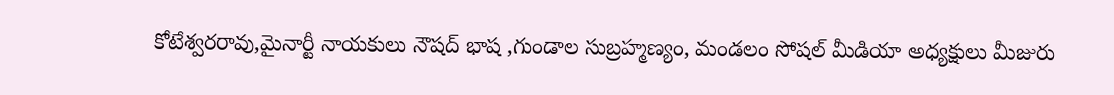కోటేశ్వరరావు,మైనార్టీ నాయకులు నౌషద్ భాష ,గుండాల సుబ్రహ్మణ్యం, మండలం సోషల్ మీడియా అధ్యక్షులు మీజురు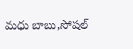మధు బాబు,సోషల్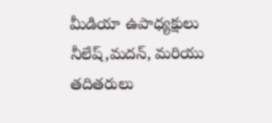మీడియా ఉపాధ్యక్షులు నీలేష్,మదన్, మరియు తదితరులు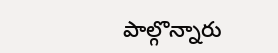పాల్గొన్నారు